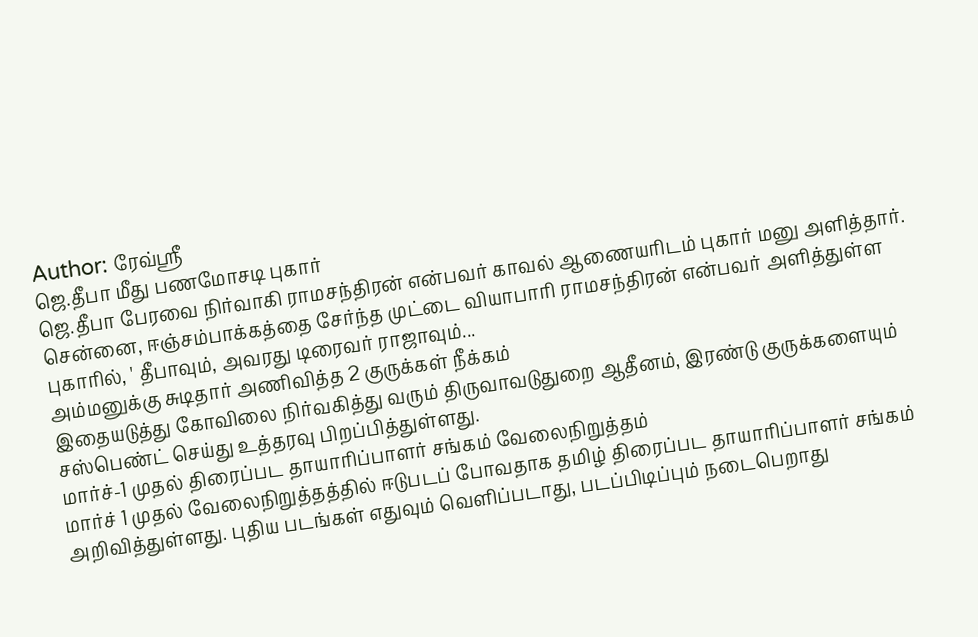Author: ரேவ்ஸ்ரீ
ஜெ.தீபா மீது பணமோசடி புகார்
ஜெ.தீபா பேரவை நிர்வாகி ராமசந்திரன் என்பவர் காவல் ஆணையரிடம் புகார் மனு அளித்தார். சென்னை, ஈஞ்சம்பாக்கத்தை சேர்ந்த முட்டை வியாபாரி ராமசந்திரன் என்பவர் அளித்துள்ள புகாரில், ' தீபாவும், அவரது டிரைவர் ராஜாவும்...
அம்மனுக்கு சுடிதார் அணிவித்த 2 குருக்கள் நீக்கம்
இதையடுத்து கோவிலை நிர்வகித்து வரும் திருவாவடுதுறை ஆதீனம், இரண்டு குருக்களையும் சஸ்பெண்ட் செய்து உத்தரவு பிறப்பித்துள்ளது.
மார்ச்-1 முதல் திரைப்பட தாயாரிப்பாளர் சங்கம் வேலைநிறுத்தம்
மார்ச் 1 முதல் வேலைநிறுத்தத்தில் ஈடுபடப் போவதாக தமிழ் திரைப்பட தாயாரிப்பாளர் சங்கம் அறிவித்துள்ளது. புதிய படங்கள் எதுவும் வெளிப்படாது, படப்பிடிப்பும் நடைபெறாது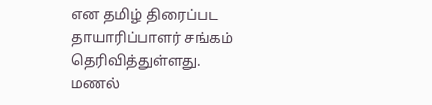என தமிழ் திரைப்பட தாயாரிப்பாளர் சங்கம் தெரிவித்துள்ளது.
மணல்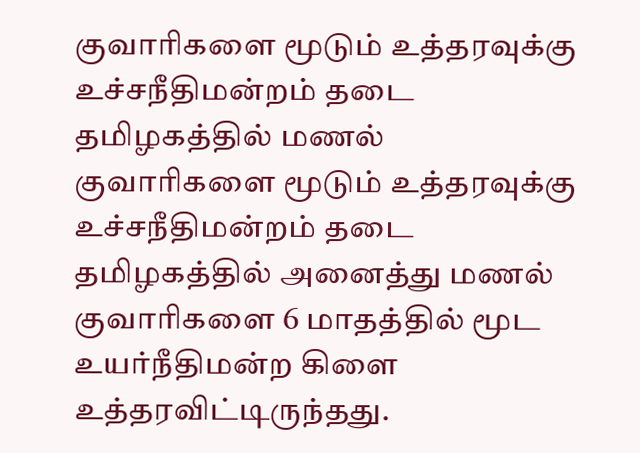குவாரிகளை மூடும் உத்தரவுக்கு உச்சநீதிமன்றம் தடை
தமிழகத்தில் மணல் குவாரிகளை மூடும் உத்தரவுக்கு உச்சநீதிமன்றம் தடை தமிழகத்தில் அனைத்து மணல் குவாரிகளை 6 மாதத்தில் மூட உயர்நீதிமன்ற கிளை உத்தரவிட்டிருந்தது.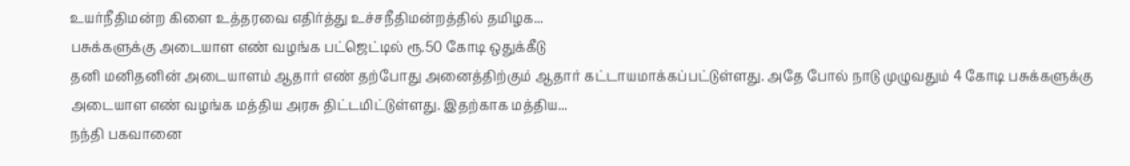உயர்நீதிமன்ற கிளை உத்தரவை எதிர்த்து உச்சநீதிமன்றத்தில் தமிழக...
பசுக்களுக்கு அடையாள எண் வழங்க பட்ஜெட்டில் ரூ.50 கோடி ஒதுக்கீடு
தனி மனிதனின் அடையாளம் ஆதார் எண் தற்போது அனைத்திற்கும் ஆதார் கட்டாயமாக்கப்பட்டுள்ளது. அதே போல் நாடு முழுவதும் 4 கோடி பசுக்களுக்கு அடையாள எண் வழங்க மத்திய அரசு திட்டமிட்டுள்ளது. இதற்காக மத்திய...
நந்தி பகவானை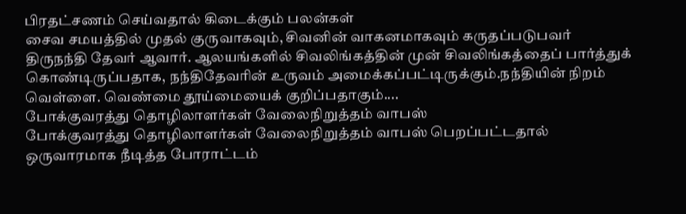பிரதட்சணம் செய்வதால் கிடைக்கும் பலன்கள்
சைவ சமயத்தில் முதல் குருவாகவும், சிவனின் வாகனமாகவும் கருதப்படுபவர் திருநந்தி தேவர் ஆவார். ஆலயங்களில் சிவலிங்கத்தின் முன் சிவலிங்கத்தைப் பார்த்துக் கொண்டிருப்பதாக, நந்திதேவரின் உருவம் அமைக்கப்பட்டிருக்கும்.நந்தியின் நிறம் வெள்ளை. வெண்மை தூய்மையைக் குறிப்பதாகும்....
போக்குவரத்து தொழிலாளர்கள் வேலைநிறுத்தம் வாபஸ்
போக்குவரத்து தொழிலாளர்கள் வேலைநிறுத்தம் வாபஸ் பெறப்பட்டதால் ஒருவாரமாக நீடித்த போராட்டம்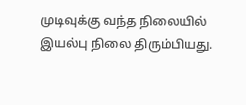முடிவுக்கு வந்த நிலையில் இயல்பு நிலை திரும்பியது.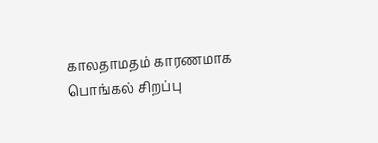காலதாமதம் காரணமாக பொங்கல் சிறப்பு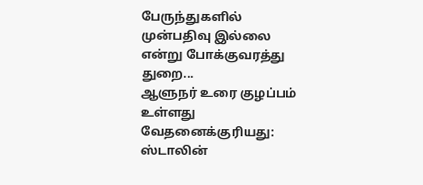பேருந்துகளில் முன்பதிவு இல்லை என்று போக்குவரத்து துறை...
ஆளுநர் உரை குழப்பம் உள்ளது வேதனைக்குரியது: ஸ்டாலின்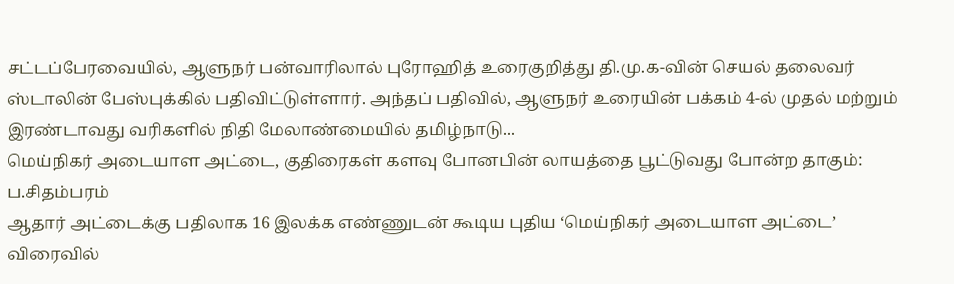சட்டப்பேரவையில், ஆளுநர் பன்வாரிலால் புரோஹித் உரைகுறித்து தி.மு.க-வின் செயல் தலைவர் ஸ்டாலின் பேஸ்புக்கில் பதிவிட்டுள்ளார். அந்தப் பதிவில், ஆளுநர் உரையின் பக்கம் 4-ல் முதல் மற்றும் இரண்டாவது வரிகளில் நிதி மேலாண்மையில் தமிழ்நாடு...
மெய்நிகர் அடையாள அட்டை, குதிரைகள் களவு போனபின் லாயத்தை பூட்டுவது போன்ற தாகும்: ப.சிதம்பரம்
ஆதார் அட்டைக்கு பதிலாக 16 இலக்க எண்ணுடன் கூடிய புதிய ‘மெய்நிகர் அடையாள அட்டை’ விரைவில்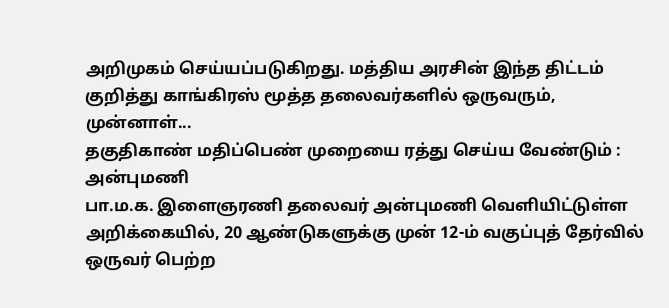அறிமுகம் செய்யப்படுகிறது. மத்திய அரசின் இந்த திட்டம் குறித்து காங்கிரஸ் மூத்த தலைவர்களில் ஒருவரும், முன்னாள்...
தகுதிகாண் மதிப்பெண் முறையை ரத்து செய்ய வேண்டும் : அன்புமணி
பா.ம.க. இளைஞரணி தலைவர் அன்புமணி வெளியிட்டுள்ள அறிக்கையில், 20 ஆண்டுகளுக்கு முன் 12-ம் வகுப்புத் தேர்வில் ஒருவர் பெற்ற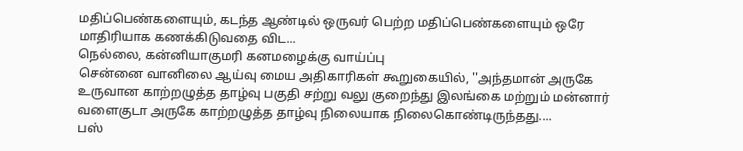மதிப்பெண்களையும், கடந்த ஆண்டில் ஒருவர் பெற்ற மதிப்பெண்களையும் ஒரே மாதிரியாக கணக்கிடுவதை விட...
நெல்லை, கன்னியாகுமரி கனமழைக்கு வாய்ப்பு
சென்னை வானிலை ஆய்வு மைய அதிகாரிகள் கூறுகையில், ''அந்தமான் அருகே உருவான காற்றழுத்த தாழ்வு பகுதி சற்று வலு குறைந்து இலங்கை மற்றும் மன்னார் வளைகுடா அருகே காற்றழுத்த தாழ்வு நிலையாக நிலைகொண்டிருந்தது....
பஸ்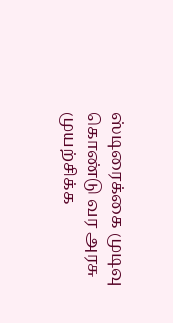ஸ்டிரைக்கை முடிவு கொண்டு வர அரசு முயற்சிக்க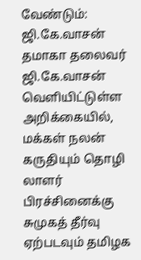வேண்டும்: ஜி.கே.வாசன்
தமாகா தலைவர் ஜி.கே.வாசன் வெளியிட்டுள்ள அறிக்கையில், மக்கள் நலன் கருதியும் தொழி லாளர் பிரச்சினைக்கு சுமுகத் தீர்வு ஏற்படவும் தமிழக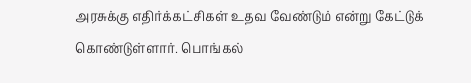அரசுக்கு எதிர்க்கட்சிகள் உதவ வேண்டும் என்று கேட்டுக் கொண்டுள்ளார். பொங்கல்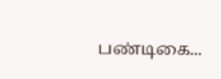பண்டிகை...